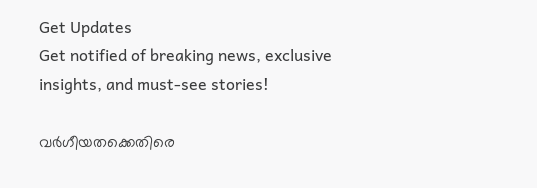Get Updates
Get notified of breaking news, exclusive insights, and must-see stories!

വര്‍ഗീയതക്കെതിരെ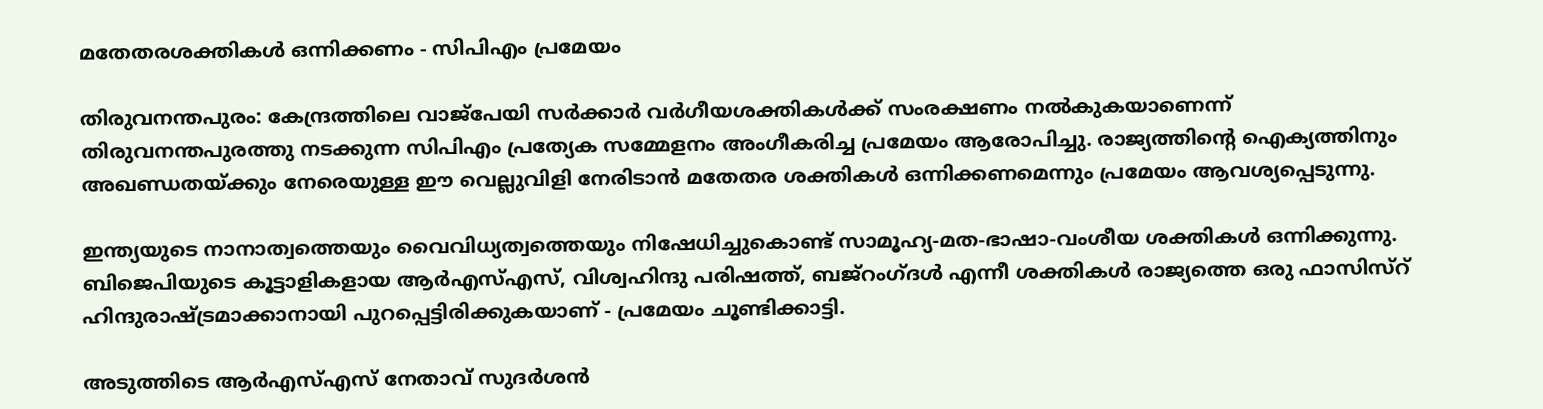മതേതരശക്തികള്‍ ഒന്നിക്കണം - സിപിഎം പ്രമേയം

തിരുവനന്തപുരം: കേന്ദ്രത്തിലെ വാജ്പേയി സര്‍ക്കാര്‍ വര്‍ഗീയശക്തികള്‍ക്ക് സംരക്ഷണം നല്‍കുകയാണെന്ന് തിരുവനന്തപുരത്തു നടക്കുന്ന സിപിഎം പ്രത്യേക സമ്മേളനം അംഗീകരിച്ച പ്രമേയം ആരോപിച്ചു. രാജ്യത്തിന്റെ ഐക്യത്തിനും അഖണ്ഡതയ്ക്കും നേരെയുള്ള ഈ വെല്ലുവിളി നേരിടാന്‍ മതേതര ശക്തികള്‍ ഒന്നിക്കണമെന്നും പ്രമേയം ആവശ്യപ്പെടുന്നു.

ഇന്ത്യയുടെ നാനാത്വത്തെയും വൈവിധ്യത്വത്തെയും നിഷേധിച്ചുകൊണ്ട് സാമൂഹ്യ-മത-ഭാഷാ-വംശീയ ശക്തികള്‍ ഒന്നിക്കുന്നു. ബിജെപിയുടെ കൂട്ടാളികളായ ആര്‍എസ്എസ്, വിശ്വഹിന്ദു പരിഷത്ത്, ബജ്റംഗ്ദള്‍ എന്നീ ശക്തികള്‍ രാജ്യത്തെ ഒരു ഫാസിസ്റ് ഹിന്ദുരാഷ്ട്രമാക്കാനായി പുറപ്പെട്ടിരിക്കുകയാണ് - പ്രമേയം ചൂണ്ടിക്കാട്ടി.

അടുത്തിടെ ആര്‍എസ്എസ് നേതാവ് സുദര്‍ശന്‍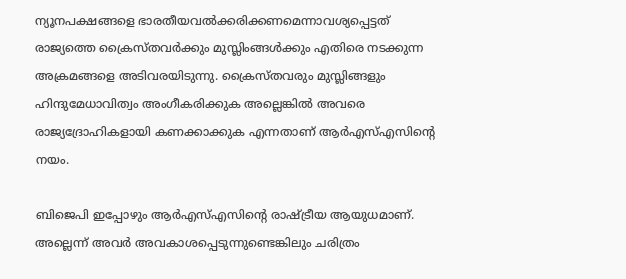ന്യൂനപക്ഷങ്ങളെ ഭാരതീയവല്‍ക്കരിക്കണമെന്നാവശ്യപ്പെട്ടത് രാജ്യത്തെ ക്രൈസ്തവര്‍ക്കും മുസ്ലിംങ്ങള്‍ക്കും എതിരെ നടക്കുന്ന അക്രമങ്ങളെ അടിവരയിടുന്നു. ക്രൈസ്തവരും മുസ്ലിങ്ങളും ഹിന്ദുമേധാവിത്വം അംഗീകരിക്കുക അല്ലെങ്കില്‍ അവരെ രാജ്യദ്രോഹികളായി കണക്കാക്കുക എന്നതാണ് ആര്‍എസ്എസിന്റെ നയം.

ബിജെപി ഇപ്പോഴും ആര്‍എസ്എസിന്റെ രാഷ്ട്രീയ ആയുധമാണ്. അല്ലെന്ന് അവര്‍ അവകാശപ്പെടുന്നുണ്ടെങ്കിലും ചരിത്രം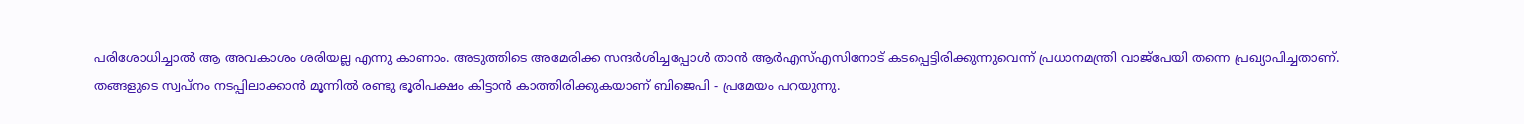പരിശോധിച്ചാല്‍ ആ അവകാശം ശരിയല്ല എന്നു കാണാം. അടുത്തിടെ അമേരിക്ക സന്ദര്‍ശിച്ചപ്പോള്‍ താന്‍ ആര്‍എസ്എസിനോട് കടപ്പെട്ടിരിക്കുന്നുവെന്ന് പ്രധാനമന്ത്രി വാജ്പേയി തന്നെ പ്രഖ്യാപിച്ചതാണ്. തങ്ങളുടെ സ്വപ്നം നടപ്പിലാക്കാന്‍ മൂന്നില്‍ രണ്ടു ഭൂരിപക്ഷം കിട്ടാന്‍ കാത്തിരിക്കുകയാണ് ബിജെപി - പ്രമേയം പറയുന്നു.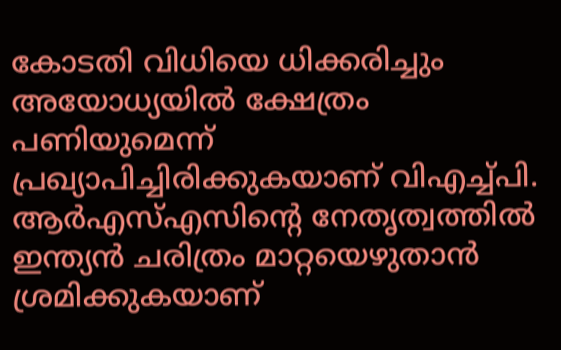കോടതി വിധിയെ ധിക്കരിച്ചും അയോധ്യയില്‍ ക്ഷേത്രം പണിയുമെന്ന് പ്രഖ്യാപിച്ചിരിക്കുകയാണ് വിഎച്ച്പി. ആര്‍എസ്എസിന്റെ നേതൃത്വത്തില്‍ ഇന്ത്യന്‍ ചരിത്രം മാറ്റയെഴുതാന്‍ ശ്രമിക്കുകയാണ്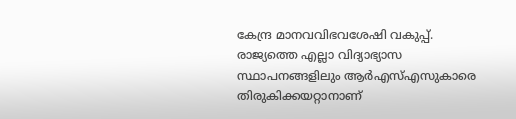കേന്ദ്ര മാനവവിഭവശേഷി വകുപ്പ്. രാജ്യത്തെ എല്ലാ വിദ്യാഭ്യാസ സ്ഥാപനങ്ങളിലും ആര്‍എസ്എസുകാരെ തിരുകിക്കയറ്റാനാണ്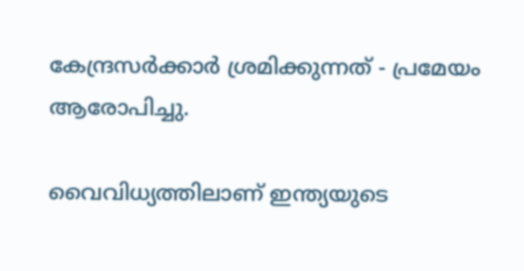കേന്ദ്രസര്‍ക്കാര്‍ ശ്രമിക്കുന്നത് - പ്രമേയം ആരോപിച്ചു.

വൈവിധ്യത്തിലാണ് ഇന്ത്യയുടെ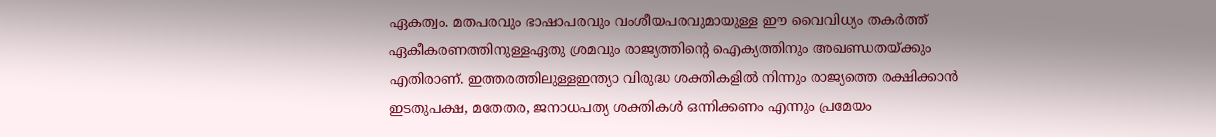ഏകത്വം. മതപരവും ഭാഷാപരവും വംശീയപരവുമായുള്ള ഈ വൈവിധ്യം തകര്‍ത്ത് ഏകീകരണത്തിനുള്ളഏതു ശ്രമവും രാജ്യത്തിന്റെ ഐക്യത്തിനും അഖണ്ഡതയ്ക്കും എതിരാണ്. ഇത്തരത്തിലുള്ളഇന്ത്യാ വിരുദ്ധ ശക്തികളില്‍ നിന്നും രാജ്യത്തെ രക്ഷിക്കാന്‍ ഇടതുപക്ഷ, മതേതര, ജനാധപത്യ ശക്തികള്‍ ഒന്നിക്കണം എന്നും പ്രമേയം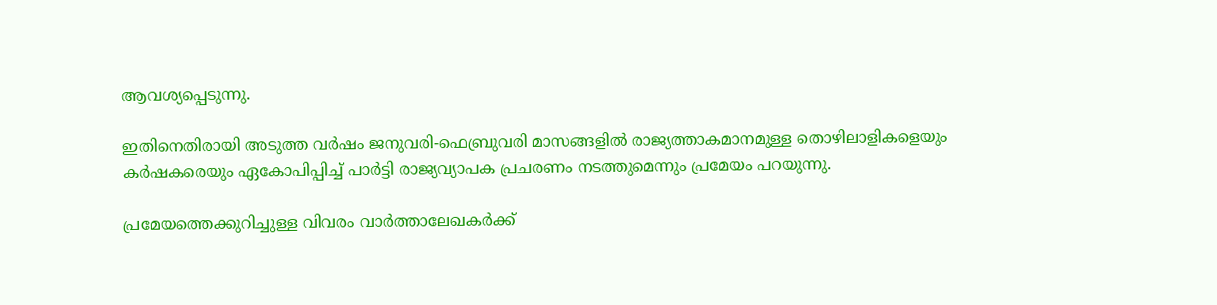ആവശ്യപ്പെടുന്നു.

ഇതിനെതിരായി അടുത്ത വര്‍ഷം ജനുവരി-ഫെബ്രുവരി മാസങ്ങളില്‍ രാജ്യത്താകമാനമുള്ള തൊഴിലാളികളെയും കര്‍ഷകരെയും ഏകോപിപ്പിച്ച് പാര്‍ട്ടി രാജ്യവ്യാപക പ്രചരണം നടത്തുമെന്നും പ്രമേയം പറയുന്നു.

പ്രമേയത്തെക്കുറിച്ചുള്ള വിവരം വാര്‍ത്താലേഖകര്‍ക്ക്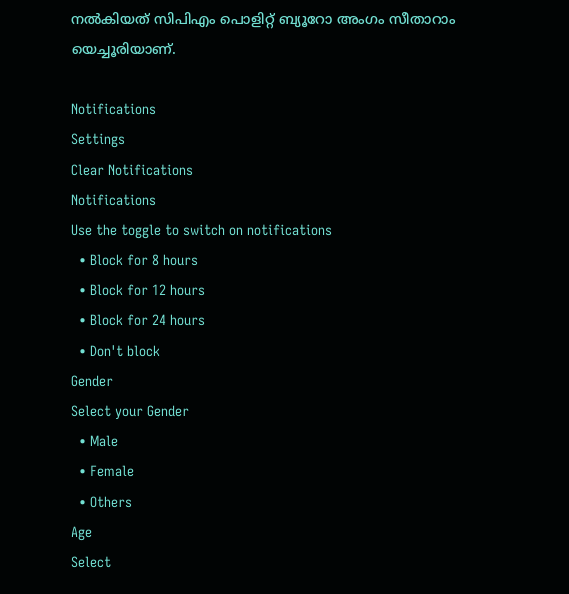നല്‍കിയത് സിപിഎം പൊളിറ്റ് ബ്യൂറോ അംഗം സീതാറാം യെച്ചൂരിയാണ്.

Notifications
Settings
Clear Notifications
Notifications
Use the toggle to switch on notifications
  • Block for 8 hours
  • Block for 12 hours
  • Block for 24 hours
  • Don't block
Gender
Select your Gender
  • Male
  • Female
  • Others
Age
Select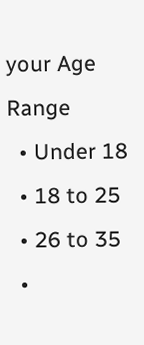your Age Range
  • Under 18
  • 18 to 25
  • 26 to 35
  •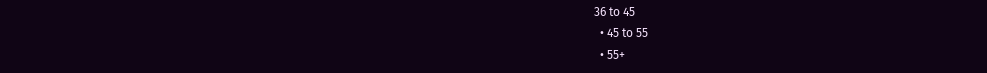36 to 45
  • 45 to 55
  • 55+